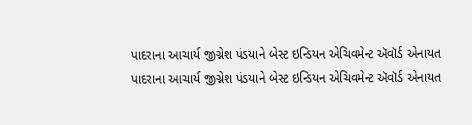પાદરાના આચાર્ય જીગ્નેશ પંડયાને બેસ્ટ ઇન્ડિયન એચિવમેન્ટ ઍવૉર્ડ એનાયત
પાદરાના આચાર્ય જીગ્નેશ પંડયાને બેસ્ટ ઇન્ડિયન એચિવમેન્ટ ઍવૉર્ડ એનાયત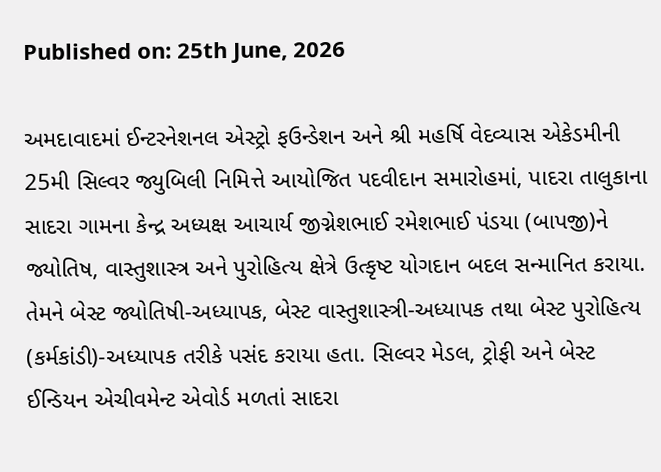Published on: 25th June, 2026

અમદાવાદમાં ઈન્ટરનેશનલ એસ્ટ્રો ફઉન્ડેશન અને શ્રી મહર્ષિ વેદવ્યાસ એકેડમીની 25મી સિલ્વર જ્યુબિલી નિમિત્તે આયોજિત પદવીદાન સમારોહમાં, પાદરા તાલુકાના સાદરા ગામના કેન્દ્ર અધ્યક્ષ આચાર્ય જીગ્નેશભાઈ રમેશભાઈ પંડયા (બાપજી)ને જ્યોતિષ, વાસ્તુશાસ્ત્ર અને પુરોહિત્ય ક્ષેત્રે ઉત્કૃષ્ટ યોગદાન બદલ સન્માનિત કરાયા. તેમને બેસ્ટ જ્યોતિષી-અધ્યાપક, બેસ્ટ વાસ્તુશાસ્ત્રી-અધ્યાપક તથા બેસ્ટ પુરોહિત્ય (કર્મકાંડી)-અધ્યાપક તરીકે પસંદ કરાયા હતા. સિલ્વર મેડલ, ટ્રોફી અને બેસ્ટ ઈન્ડિયન એચીવમેન્ટ એવોર્ડ મળતાં સાદરા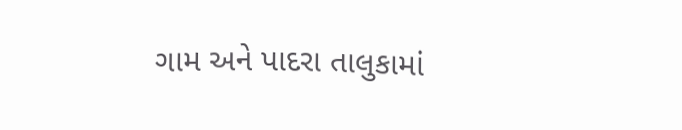ગામ અને પાદરા તાલુકામાં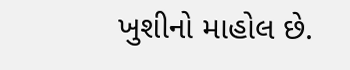ખુશીનો માહોલ છે.